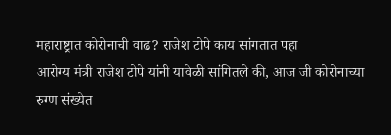महाराष्ट्रात कोरोनाची वाढ? राजेश टोपे काय सांगतात पहा
आरोग्य मंत्री राजेश टोपे यांनी यावेळी सांगितले की, आज जी कोरोनाच्या रुग्ण संख्येत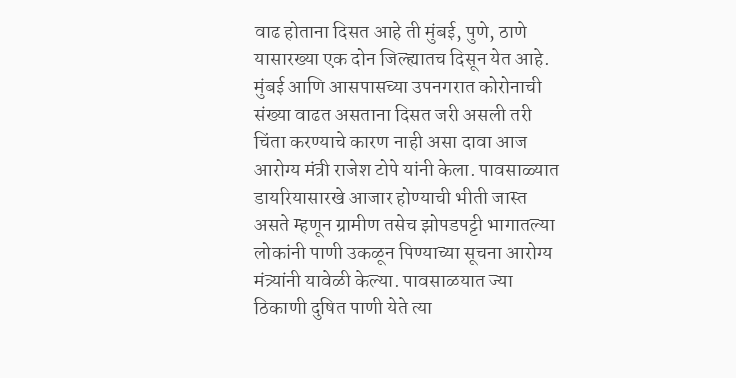वाढ होताना दिसत आहे ती मुंबई, पुणे, ठाणे यासारख्या एक दोन जिल्ह्यातच दिसून येत आहे.
मुंबई आणि आसपासच्या उपनगरात कोरोनाची संख्या वाढत असताना दिसत जरी असली तरी चिंता करण्याचे कारण नाही असा दावा आज आरोग्य मंत्री राजेश टोपे यांनी केला. पावसाळ्यात डायरियासारखे आजार होण्याची भीती जास्त असते म्हणून ग्रामीण तसेच झोपडपट्टी भागातल्या लोकांनी पाणी उकळून पिण्याच्या सूचना आरोग्य मंत्र्यांनी यावेळी केल्या. पावसाळयात ज्या ठिकाणी दुषित पाणी येते त्या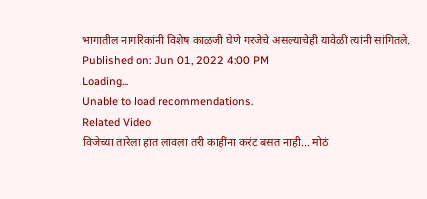भागातील नागरिकांनी विशेष काळजी घेणे गरजेचे असल्याचेही यावेळी त्यांनी सांगितले.
Published on: Jun 01, 2022 4:00 PM
Loading...
Unable to load recommendations.
Related Video
विजेच्या तारेला हात लावला तरी काहींना करंट बसत नाही... मोठं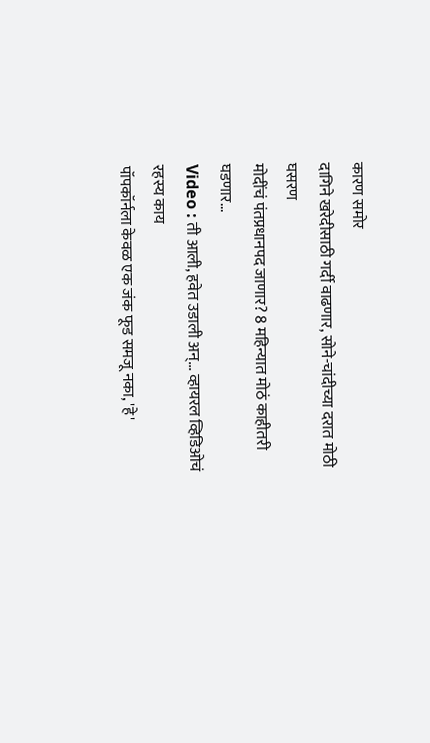कारण समोर
दागिने खरेदीसाठी गर्दी वाढणार, सोने-चांदीच्या दरात मोठी घसरण
मोदींचं पंतप्रधानपद जाणार? 8 महिन्यात मोठं काहीतरी घडणार...
Video : ती आली, हवेत उडाली अन्... व्हायरल व्हिडिओचं रहस्य काय
पॉपकॉर्नला केवळ एक जंक फूड समजू नका, 'हे'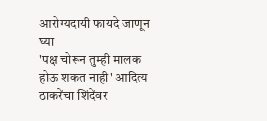आरोग्यदायी फायदे जाणून घ्या
'पक्ष चोरून तुम्ही मालक होऊ शकत नाही' आदित्य ठाकरेंचा शिंदेंवर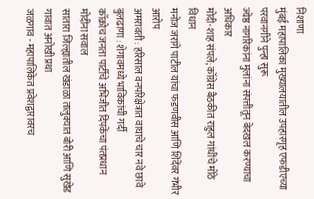निशाणा
मुंबई महापालिका मुख्यालयातील उपहारगृह एफडीएच्या परवानगीने पुन्हा सुरू
ज्येष्ठ नागरिकांना मुलांना संपत्तीतून बेदखल करण्याचा अधिकार
मोदी-शाह संपले; काँग्रेस बैठकीत राहुल गांधींचे मोठे विधान
मनोज जरांगे पाटील यांचा फडणवीस आणि शिंदेंवर गंभीर आरोप
अमरावती : हरिसाल वनपरिक्षेत्रात वाघाचे चार नवे छावे
बुलढाणा : शेगावमध्ये भाविकांची गर्दी
कॉक्रोच जनता पार्टीचे अभिजीत दिपकेंचा पंतप्रधान मोदींना सवाल
सातारा जिल्ह्यातील खंडाळा तालुक्यात बोरी आणि सुखेड गावात अनोखी प्रथा
जळगाव - महापालिकेत प्रवेशद्वारावरच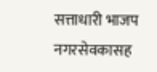सत्ताधारी भाजप नगरसेवकासह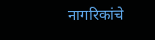नागरिकांचे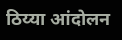ठिय्या आंदोलन